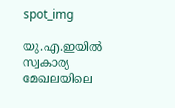spot_img

യു.എ.ഇയിൽ സ്വകാര്യ മേഖലയിലെ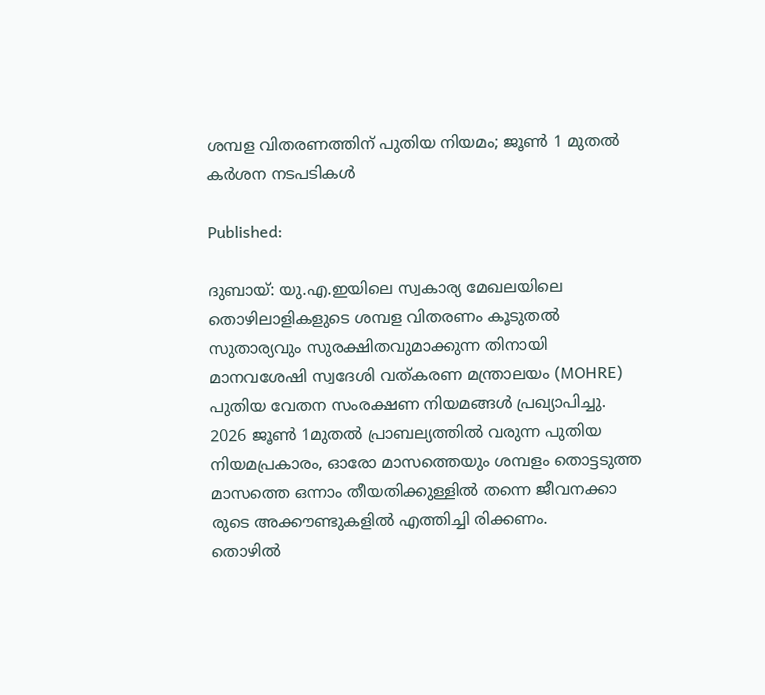ശമ്പള വിതരണത്തിന് പുതിയ നിയമം; ജൂൺ 1 മുതൽ കർശന നടപടികൾ

Published:

ദുബായ്: യു.എ.ഇയിലെ സ്വകാര്യ മേഖലയിലെ തൊഴിലാളികളുടെ ശമ്പള വിതരണം കൂടുതൽ സുതാര്യവും സുരക്ഷിതവുമാക്കുന്ന തിനായി മാനവശേഷി സ്വദേശി വത്കരണ മന്ത്രാലയം (MOHRE) പുതിയ വേതന സംരക്ഷണ നിയമങ്ങൾ പ്രഖ്യാപിച്ചു. 2026 ജൂൺ 1മുതൽ പ്രാബല്യത്തിൽ വരുന്ന പുതിയ നിയമപ്രകാരം, ഓരോ മാസത്തെയും ശമ്പളം തൊട്ടടുത്ത മാസത്തെ ഒന്നാം തീയതിക്കുള്ളിൽ തന്നെ ജീവനക്കാ രുടെ അക്കൗണ്ടുകളിൽ എത്തിച്ചി രിക്കണം.
തൊഴിൽ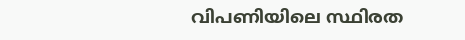വിപണിയിലെ സ്ഥിരത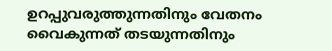ഉറപ്പുവരുത്തുന്നതിനും വേതനം വൈകുന്നത് തടയുന്നതിനും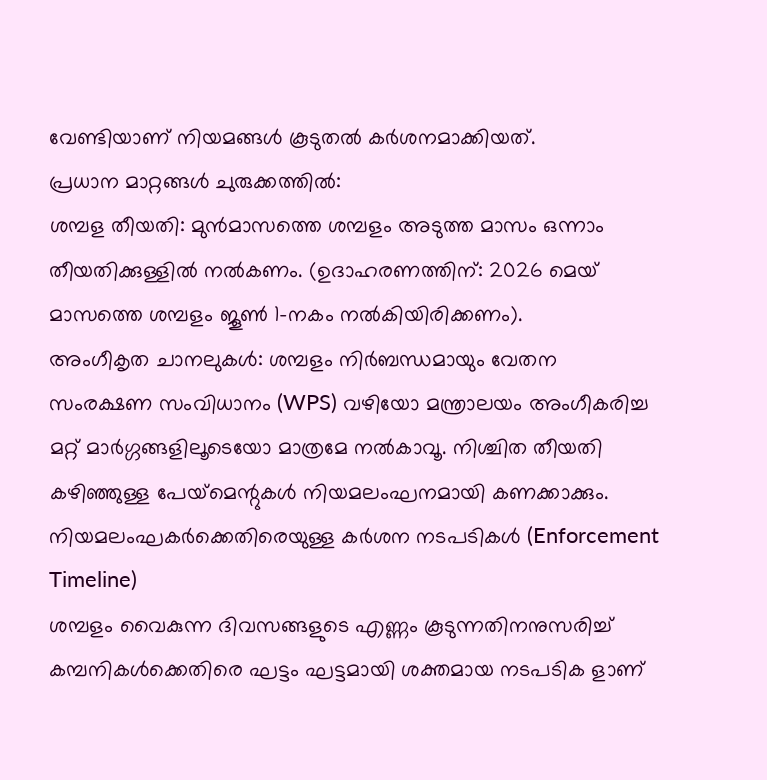വേണ്ടിയാണ് നിയമങ്ങൾ കൂടുതൽ കർശനമാക്കിയത്.
പ്രധാന മാറ്റങ്ങൾ ചുരുക്കത്തിൽ:
ശമ്പള തീയതി: മുൻമാസത്തെ ശമ്പളം അടുത്ത മാസം ഒന്നാം തീയതിക്കുള്ളിൽ നൽകണം. (ഉദാഹരണത്തിന്: 2026 മെയ് മാസത്തെ ശമ്പളം ജൂൺ 1-നകം നൽകിയിരിക്കണം).
അംഗീകൃത ചാനലുകൾ: ശമ്പളം നിർബന്ധമായും വേതന സംരക്ഷണ സംവിധാനം (WPS) വഴിയോ മന്ത്രാലയം അംഗീകരിച്ച മറ്റ് മാർഗ്ഗങ്ങളിലൂടെയോ മാത്രമേ നൽകാവൂ. നിശ്ചിത തീയതി കഴിഞ്ഞുള്ള പേയ്‌മെന്റുകൾ നിയമലംഘനമായി കണക്കാക്കും.
നിയമലംഘകർക്കെതിരെയുള്ള കർശന നടപടികൾ (Enforcement Timeline)
ശമ്പളം വൈകുന്ന ദിവസങ്ങളുടെ എണ്ണം കൂടുന്നതിനനുസരിച്ച് കമ്പനികൾക്കെതിരെ ഘട്ടം ഘട്ടമായി ശക്തമായ നടപടിക ളാണ്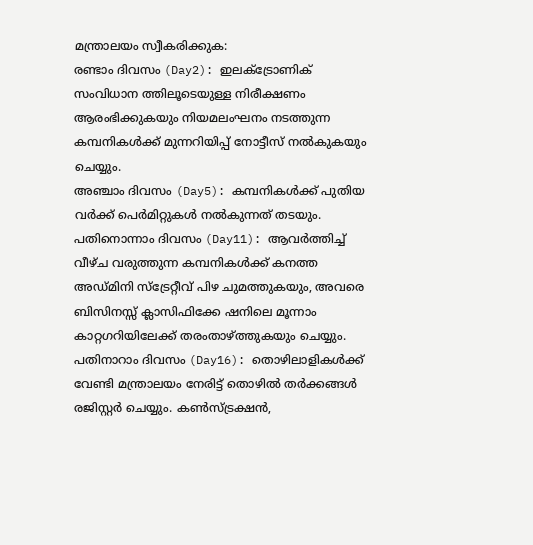മന്ത്രാലയം സ്വീകരിക്കുക:
രണ്ടാം ദിവസം (Day2): ഇലക്ട്രോണിക് സംവിധാന ത്തിലൂടെയുള്ള നിരീക്ഷണം ആരംഭിക്കുകയും നിയമലംഘനം നടത്തുന്ന കമ്പനികൾക്ക് മുന്നറിയിപ്പ് നോട്ടീസ് നൽകുകയും ചെയ്യും.
അഞ്ചാം ദിവസം (Day5): കമ്പനികൾക്ക് പുതിയ വർക്ക് പെർമിറ്റുകൾ നൽകുന്നത് തടയും.
പതിനൊന്നാം ദിവസം (Day11): ആവർത്തിച്ച് വീഴ്ച വരുത്തുന്ന കമ്പനികൾക്ക് കനത്ത അഡ്മിനി സ്ട്രേറ്റീവ് പിഴ ചുമത്തുകയും, അവരെ ബിസിനസ്സ് ക്ലാസിഫിക്കേ ഷനിലെ മൂന്നാം കാറ്റഗറിയിലേക്ക് തരംതാഴ്ത്തുകയും ചെയ്യും.
പതിനാറാം ദിവസം (Day16): തൊഴിലാളികൾക്ക് വേണ്ടി മന്ത്രാലയം നേരിട്ട് തൊഴിൽ തർക്കങ്ങൾ രജിസ്റ്റർ ചെയ്യും. കൺസ്ട്രക്ഷൻ,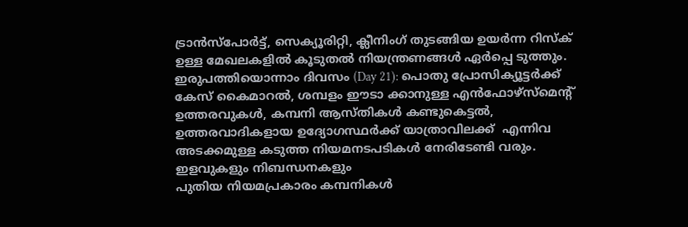ട്രാൻസ്പോർട്ട്, സെക്യൂരിറ്റി, ക്ലീനിംഗ് തുടങ്ങിയ ഉയർന്ന റിസ്ക് ഉള്ള മേഖലകളിൽ കൂടുതൽ നിയന്ത്രണങ്ങൾ ഏർപ്പെ ടുത്തും.
ഇരുപത്തിയൊന്നാം ദിവസം (Day 21): പൊതു പ്രോസിക്യൂട്ടർക്ക് കേസ് കൈമാറൽ, ശമ്പളം ഈടാ ക്കാനുള്ള എൻഫോഴ്സ്മെന്റ് ഉത്തരവുകൾ, കമ്പനി ആസ്തികൾ കണ്ടുകെട്ടൽ, ഉത്തരവാദികളായ ഉദ്യോഗസ്ഥർക്ക് യാത്രാവിലക്ക്  എന്നിവ അടക്കമുള്ള കടുത്ത നിയമനടപടികൾ നേരിടേണ്ടി വരും.
ഇളവുകളും നിബന്ധനകളും
പുതിയ നിയമപ്രകാരം കമ്പനികൾ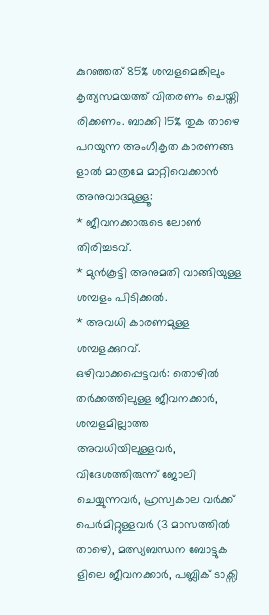കുറഞ്ഞത് 85% ശമ്പളമെങ്കിലും കൃത്യസമയത്ത് വിതരണം ചെയ്തി രിക്കണം. ബാക്കി 15% തുക താഴെ പറയുന്ന അംഗീകൃത കാരണങ്ങ ളാൽ മാത്രമേ മാറ്റിവെക്കാൻ അനുവാദമുള്ളൂ:
* ജീവനക്കാരുടെ ലോൺ തിരിച്ചടവ്.
* മുൻകൂട്ടി അനുമതി വാങ്ങിയുള്ള ശമ്പളം പിടിക്കൽ.
* അവധി കാരണമുള്ള ശമ്പളക്കുറവ്.
ഒഴിവാക്കപ്പെട്ടവർ: തൊഴിൽ തർക്കത്തിലുള്ള ജീവനക്കാർ, ശമ്പളമില്ലാത്ത അവധിയിലുള്ളവർ, വിദേശത്തിരുന്ന് ജോലി ചെയ്യുന്നവർ, ഹ്രസ്വകാല വർക്ക് പെർമിറ്റുള്ളവർ (3 മാസത്തിൽ താഴെ), മത്സ്യബന്ധന ബോട്ടുക ളിലെ ജീവനക്കാർ, പബ്ലിക് ടാക്സി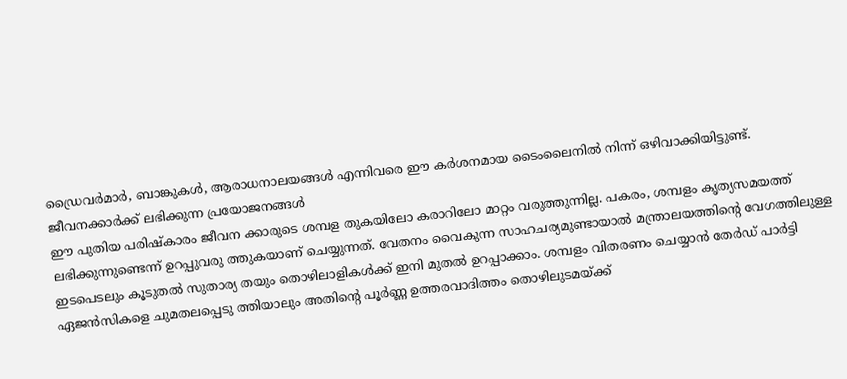ഡ്രൈവർമാർ, ബാങ്കുകൾ, ആരാധനാലയങ്ങൾ എന്നിവരെ ഈ കർശനമായ ടൈംലൈനിൽ നിന്ന് ഒഴിവാക്കിയിട്ടുണ്ട്.
ജീവനക്കാർക്ക് ലഭിക്കുന്ന പ്രയോജനങ്ങൾ
ഈ പുതിയ പരിഷ്കാരം ജീവന ക്കാരുടെ ശമ്പള തുകയിലോ കരാറിലോ മാറ്റം വരുത്തുന്നില്ല. പകരം, ശമ്പളം കൃത്യസമയത്ത് ലഭിക്കുന്നുണ്ടെന്ന് ഉറപ്പുവരു ത്തുകയാണ് ചെയ്യുന്നത്. വേതനം വൈകുന്ന സാഹചര്യമുണ്ടായാൽ മന്ത്രാലയത്തിന്റെ വേഗത്തിലുള്ള ഇടപെടലും കൂടുതൽ സുതാര്യ തയും തൊഴിലാളികൾക്ക് ഇനി മുതൽ ഉറപ്പാക്കാം. ശമ്പളം വിതരണം ചെയ്യാൻ തേർഡ് പാർട്ടി ഏജൻസികളെ ചുമതലപ്പെടു ത്തിയാലും അതിന്റെ പൂർണ്ണ ഉത്തരവാദിത്തം തൊഴിലുടമയ്ക്ക്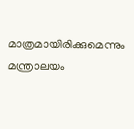മാത്രമായിരിക്കുമെന്നും മന്ത്രാലയം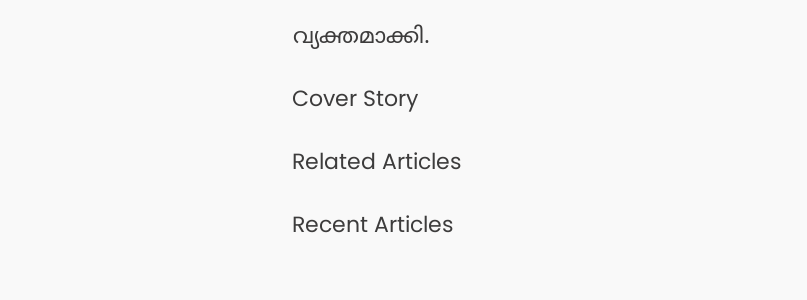വ്യക്തമാക്കി.

Cover Story

Related Articles

Recent Articles